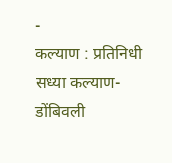-
कल्याण : प्रतिनिधी
सध्या कल्याण-डोंबिवली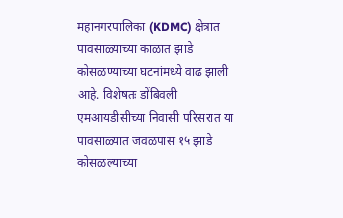महानगरपालिका (KDMC) क्षेत्रात पावसाळ्याच्या काळात झाडे कोसळण्याच्या घटनांमध्ये वाढ झाली आहे. विशेषतः डोंबिवली एमआयडीसीच्या निवासी परिसरात या पावसाळ्यात जवळपास १५ झाडे कोसळल्याच्या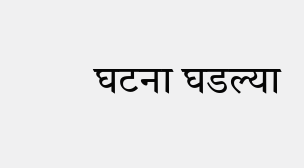घटना घडल्या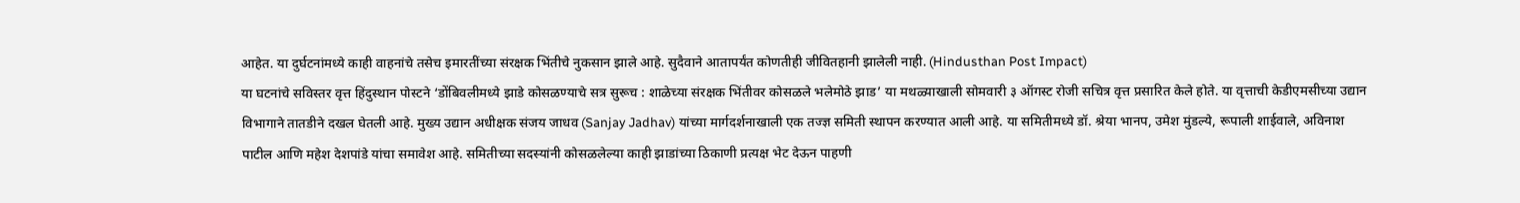आहेत. या दुर्घटनांमध्ये काही वाहनांचे तसेच इमारतींच्या संरक्षक भिंतीचे नुकसान झाले आहे. सुदैवाने आतापर्यंत कोणतीही जीवितहानी झालेली नाही. (Hindusthan Post Impact)
या घटनांचे सविस्तर वृत्त हिंदुस्थान पोस्टने ‘डोंबिवलीमध्ये झाडे कोसळण्याचे सत्र सुरूच : शाळेच्या संरक्षक भिंतीवर कोसळले भलेमोठे झाड’ या मथळ्याखाली सोमवारी ३ ऑगस्ट रोजी सचित्र वृत्त प्रसारित केले होते. या वृत्ताची केडीएमसीच्या उद्यान विभागाने तातडीने दखल घेतली आहे. मुख्य उद्यान अधीक्षक संजय जाधव (Sanjay Jadhav) यांच्या मार्गदर्शनाखाली एक तज्ज्ञ समिती स्थापन करण्यात आली आहे. या समितीमध्ये डॉ. श्रेया भानप, उमेश मुंडल्ये, रूपाली शाईवाले, अविनाश पाटील आणि महेश देशपांडे यांचा समावेश आहे. समितीच्या सदस्यांनी कोसळलेल्या काही झाडांच्या ठिकाणी प्रत्यक्ष भेट देऊन पाहणी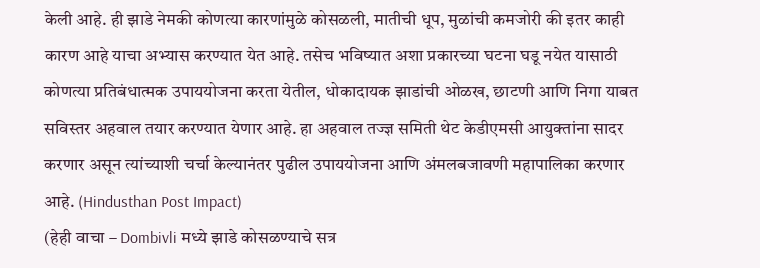केली आहे. ही झाडे नेमकी कोणत्या कारणांमुळे कोसळली, मातीची धूप, मुळांची कमजोरी की इतर काही कारण आहे याचा अभ्यास करण्यात येत आहे. तसेच भविष्यात अशा प्रकारच्या घटना घडू नयेत यासाठी कोणत्या प्रतिबंधात्मक उपाययोजना करता येतील, धोकादायक झाडांची ओळख, छाटणी आणि निगा याबत सविस्तर अहवाल तयार करण्यात येणार आहे. हा अहवाल तज्ज्ञ समिती थेट केडीएमसी आयुक्तांना सादर करणार असून त्यांच्याशी चर्चा केल्यानंतर पुढील उपाययोजना आणि अंमलबजावणी महापालिका करणार आहे. (Hindusthan Post Impact)
(हेही वाचा – Dombivli मध्ये झाडे कोसळण्याचे सत्र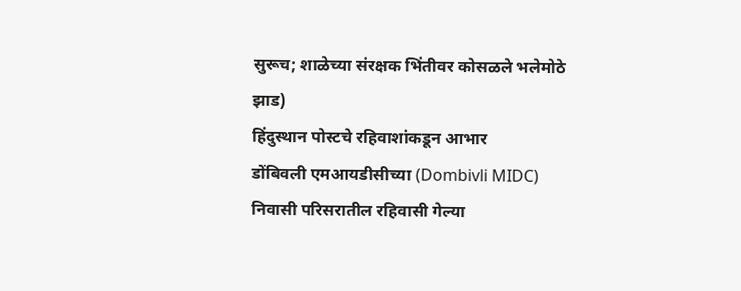सुरूच; शाळेच्या संरक्षक भिंतीवर कोसळले भलेमोठे झाड)
हिंदुस्थान पोस्टचे रहिवाशांकडून आभार
डोंबिवली एमआयडीसीच्या (Dombivli MIDC) निवासी परिसरातील रहिवासी गेल्या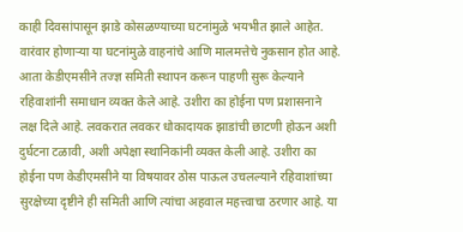काही दिवसांपासून झाडे कोसळण्याच्या घटनांमुळे भयभीत झाले आहेत. वारंवार होणाऱ्या या घटनांमुळे वाहनांचे आणि मालमत्तेचे नुकसान होत आहे. आता केडीएमसीने तज्ज्ञ समिती स्थापन करून पाहणी सुरू केल्याने रहिवाशांनी समाधान व्यक्त केले आहे. उशीरा का होईना पण प्रशासनाने लक्ष दिले आहे. लवकरात लवकर धोकादायक झाडांची छाटणी होऊन अशी दुर्घटना टळावी, अशी अपेक्षा स्थानिकांनी व्यक्त केली आहे. उशीरा का होईना पण केडीएमसीने या विषयावर ठोस पाऊल उचलल्याने रहिवाशांच्या सुरक्षेच्या दृष्टीने ही समिती आणि त्यांचा अहवाल महत्त्वाचा ठरणार आहे. या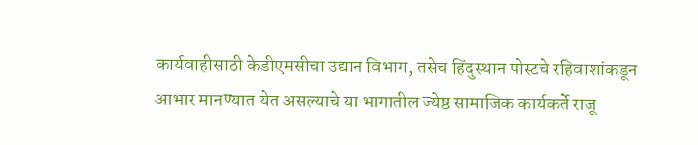कार्यवाहीसाठी केडीएमसीचा उद्यान विभाग, तसेच हिंदुस्थान पोस्टचे रहिवाशांकडून आभार मानण्यात येत असल्याचे या भागातील ज्येष्ठ सामाजिक कार्यकर्ते राजू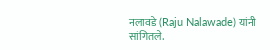नलावडे (Raju Nalawade) यांनी सांगितले.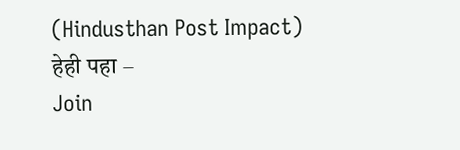(Hindusthan Post Impact)
हेही पहा –
Join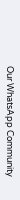Our WhatsApp Community